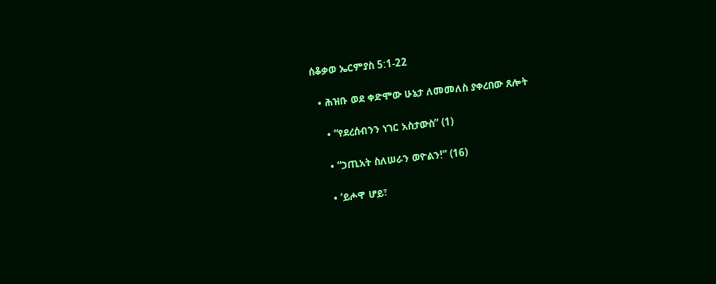ሰቆቃወ ኤርምያስ 5:1-22

  • ሕዝቡ ወደ ቀድሞው ሁኔታ ለመመለስ ያቀረበው ጸሎት

    • “የደረሰብንን ነገር አስታውስ” (1)

    • “ኃጢአት ስለሠራን ወዮልን!” (16)

    • ‘ይሖዋ ሆይ፣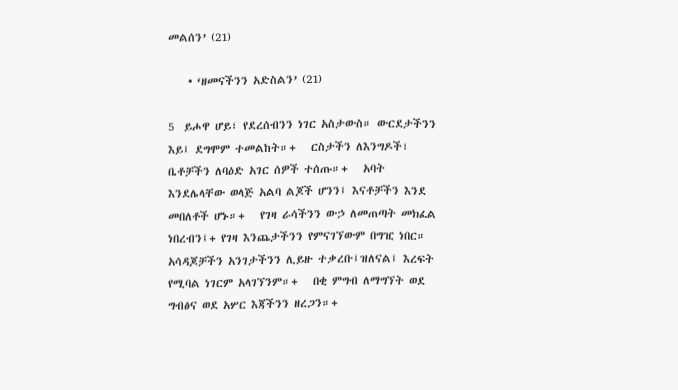መልሰን’ (21)

    • ‘ዘመናችንን አድስልን’ (21)

5  ይሖዋ ሆይ፣ የደረሰብንን ነገር አስታውስ። ውርደታችንን እይ፤ ደግሞም ተመልከት።+   ርስታችን ለእንግዶች፣ ቤቶቻችን ለባዕድ አገር ሰዎች ተሰጡ።+   አባት እንደሌላቸው ወላጅ አልባ ልጆች ሆንን፤ እናቶቻችን እንደ መበለቶች ሆኑ።+   የገዛ ራሳችንን ውኃ ለመጠጣት መክፈል ነበረብን፤+ የገዛ እንጨታችንን የምናገኘውም በግዢ ነበር።   አሳዳጆቻችን አንገታችንን ሊይዙ ተቃረቡ፤ዝለናል፤ እረፍት የሚባል ነገርም አላገኘንም።+   በቂ ምግብ ለማግኘት ወደ ግብፅና ወደ አሦር እጃችንን ዘረጋን።+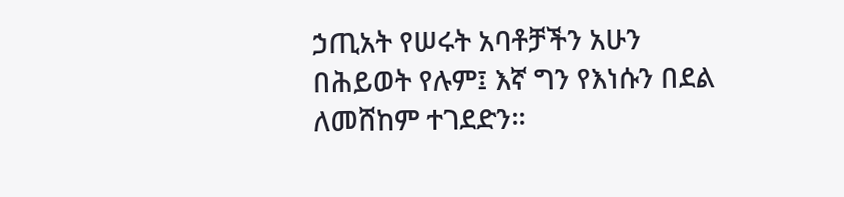ኃጢአት የሠሩት አባቶቻችን አሁን በሕይወት የሉም፤ እኛ ግን የእነሱን በደል ለመሸከም ተገደድን።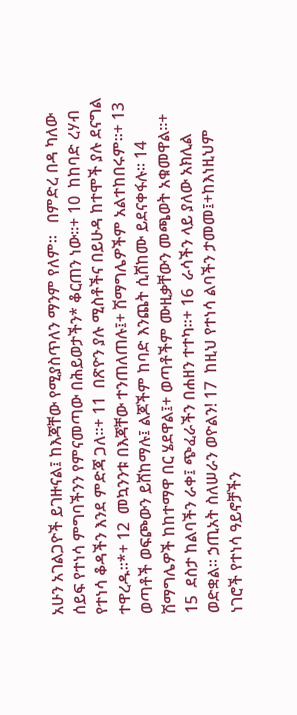አሁን አገልጋዮች ይገዙናል፤ ከእጃቸው የሚያስጥለን ማንም የለም።   በምድረ በዳ ካለው ሰይፍ የተነሳ ምግባችንን የምናመጣው በሕይወታችን* ቆርጠን ነው።+ 10  ከከባድ ረሃብ የተነሳ ቆዳችን እንደ ምድጃ ጋለ።+ 11  በጽዮን ያሉ ሚስቶችና በይሁዳ ከተሞች ያሉ ደናግል ተዋረዱ።*+ 12  መኳንንቱ በእጃቸው ተንጠለጠሉ፤+ ሽማግሌዎችም አልተከበሩም።+ 13  ወጣቶች ወፍጮውን ይሸከማሉ፤ ልጆችም ከባድ እንጨት ሲሸከሙ ይደናቀፋሉ። 14  ሽማግሌዎች ከከተማዋ በር ሄደዋል፤+ ወጣቶችም ሙዚቃቸውን መጫወት አቁመዋል።+ 15  ደስታ ከልባችን ራቀ፤ ጭፈራችን በሐዘን ተተካ።+ 16  ራሳችን ላይ ያለው አክሊል ወድቋል። ኃጢአት ስለሠራን ወዮልን! 17  ከዚህ የተነሳ ልባችን ታመመ፤+ከእነዚህም ነገሮች የተነሳ ዓይኖቻችን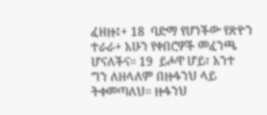ፈዘዙ፤+ 18  ባድማ የሆነችው የጽዮን ተራራ+ አሁን የቀበሮዎች መፈንጫ ሆናለችና። 19  ይሖዋ ሆይ፣ አንተ ግን ለዘላለም በዙፋንህ ላይ ትቀመጣለህ። ዙፋንህ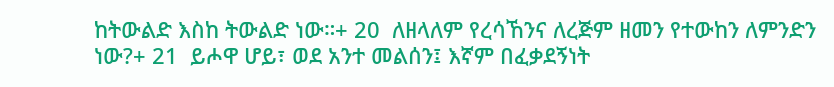ከትውልድ እስከ ትውልድ ነው።+ 20  ለዘላለም የረሳኸንና ለረጅም ዘመን የተውከን ለምንድን ነው?+ 21  ይሖዋ ሆይ፣ ወደ አንተ መልሰን፤ እኛም በፈቃደኝነት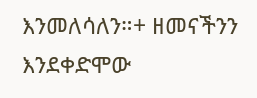እንመለሳለን።+ ዘመናችንን እንደቀድሞው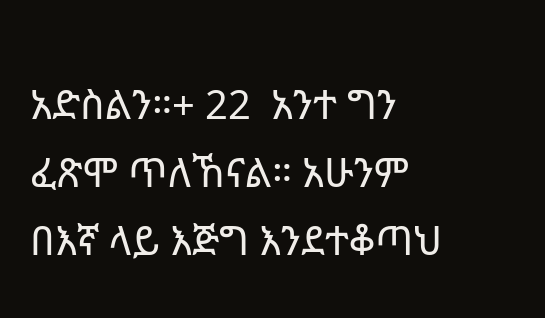አድስልን።+ 22  አንተ ግን ፈጽሞ ጥለኸናል። አሁንም በእኛ ላይ እጅግ እንደተቆጣህ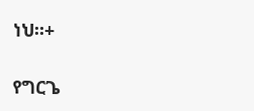ነህ።+

የግርጌ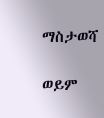ማስታወሻ

ወይም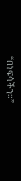“በነፍሳችን።”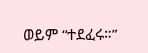ወይም “ተደፈሩ።”